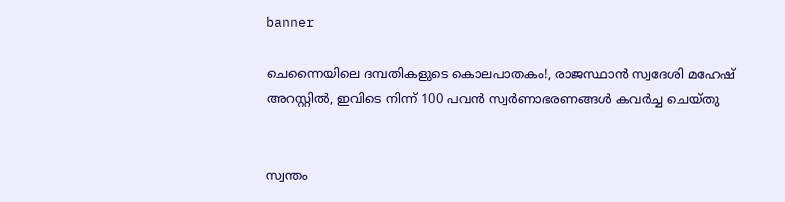banner

ചെന്നൈയിലെ ദമ്പതികളുടെ കൊലപാതകം!, രാജസ്ഥാൻ സ്വദേശി മഹേഷ് അറസ്റ്റിൽ, ഇവിടെ നിന്ന് 100 പവൻ സ്വർണാഭരണങ്ങൾ കവർച്ച ചെയ്തു


സ്വന്തം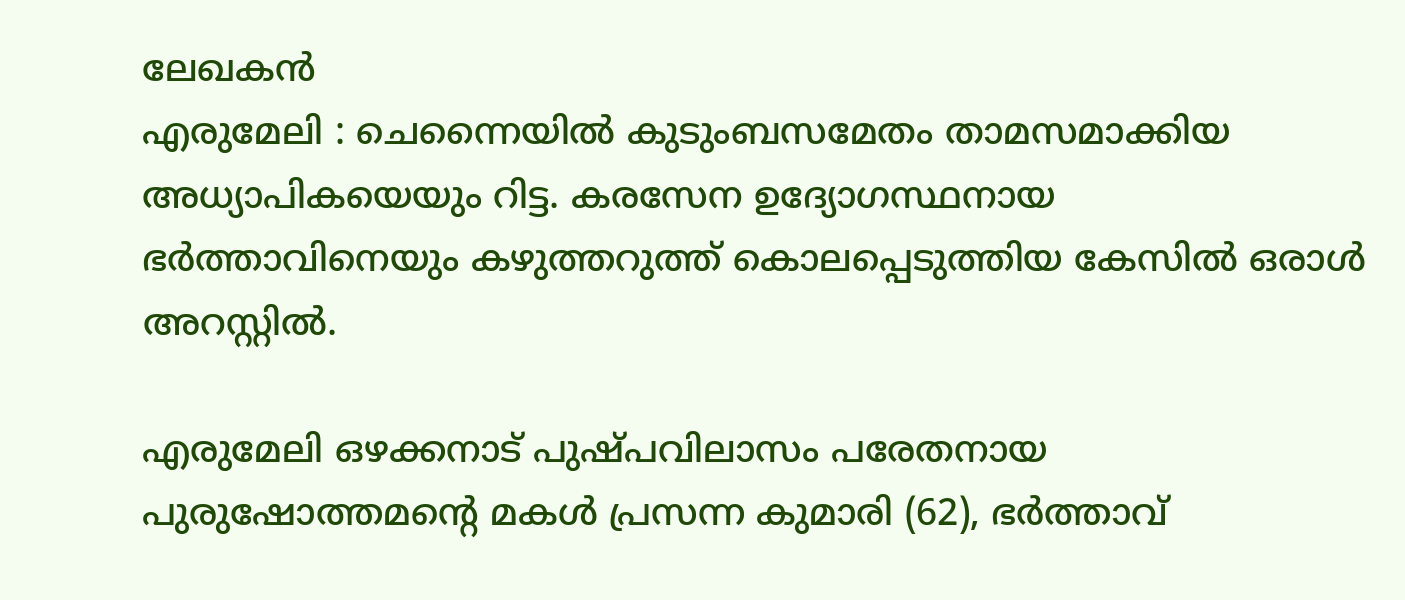ലേഖകൻ
എരുമേലി : ചെന്നൈയില്‍ കുടുംബസമേതം താമസമാക്കിയ അധ്യാപികയെയും റിട്ട. കരസേന ഉദ്യോഗസ്ഥനായ ഭർത്താവിനെയും കഴുത്തറുത്ത് കൊലപ്പെടുത്തിയ കേസിൽ ഒരാൾ അറസ്റ്റിൽ.

എരുമേലി ഒഴക്കനാട് പുഷ്പവിലാസം പരേതനായ പുരുഷോത്തമന്റെ മകള്‍ പ്രസന്ന കുമാരി (62), ഭർത്താവ്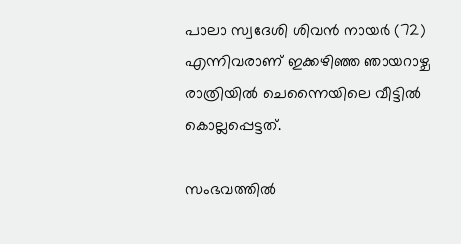പാലാ സ്വദേശി ശിവൻ നായര്‍ (72) എന്നിവരാണ് ഇക്കഴിഞ്ഞ ഞായറാഴ്ച രാത്രിയില്‍ ചെന്നൈയിലെ വീട്ടില്‍ കൊല്ലപ്പെട്ടത്.

സംഭവത്തില്‍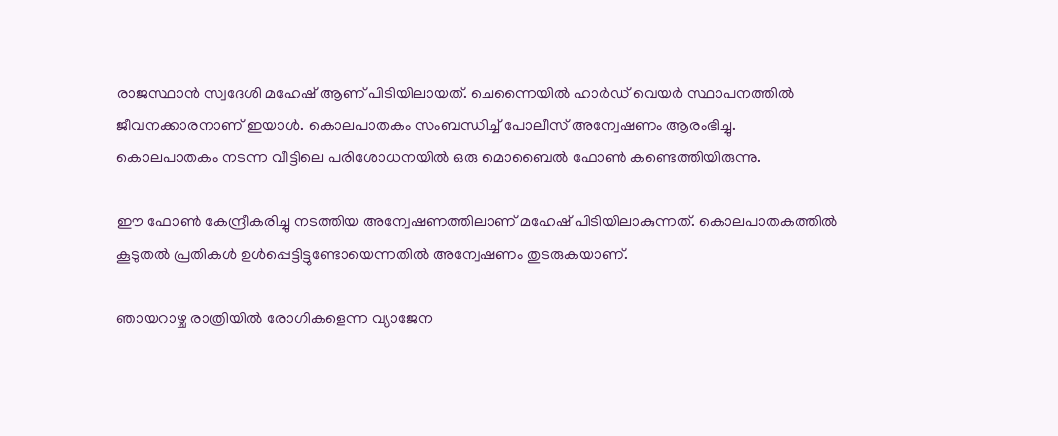രാജസ്ഥാൻ സ്വദേശി മഹേഷ് ആണ് പിടിയിലായത്. ചെന്നൈയില്‍ ഹാർഡ് വെയർ സ്ഥാപനത്തില്‍ ജീവനക്കാരനാണ് ഇയാള്‍. കൊലപാതകം സംബന്ധിച്ച് പോലീസ് അന്വേഷണം ആരംഭിച്ചു. കൊലപാതകം നടന്ന വീട്ടിലെ പരിശോധനയില്‍ ഒരു മൊബൈല്‍ ഫോണ്‍ കണ്ടെത്തിയിരുന്നു.

ഈ ഫോണ്‍ കേന്ദ്രീകരിച്ചു നടത്തിയ അന്വേഷണത്തിലാണ് മഹേഷ് പിടിയിലാകുന്നത്. കൊലപാതകത്തില്‍ കൂടുതല്‍ പ്രതികള്‍ ഉള്‍പ്പെട്ടിട്ടുണ്ടോയെന്നതില്‍ അന്വേഷണം തുടരുകയാണ്.

ഞായറാഴ്ച രാത്രിയില്‍ രോഗികളെന്ന വ്യാജേന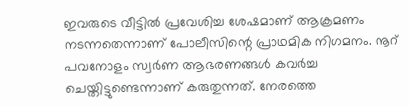ഇവരുടെ വീട്ടില്‍ പ്രവേശിച്ച ശേഷമാണ് ആക്രമണം നടന്നതെന്നാണ് പോലീസിന്റെ പ്രാഥമിക നിഗമനം. നൂറ് പവനോളം സ്വർണ ആഭരണങ്ങള്‍ കവർച്ച ചെയ്തിട്ടുണ്ടെന്നാണ് കരുതുന്നത്. നേരത്തെ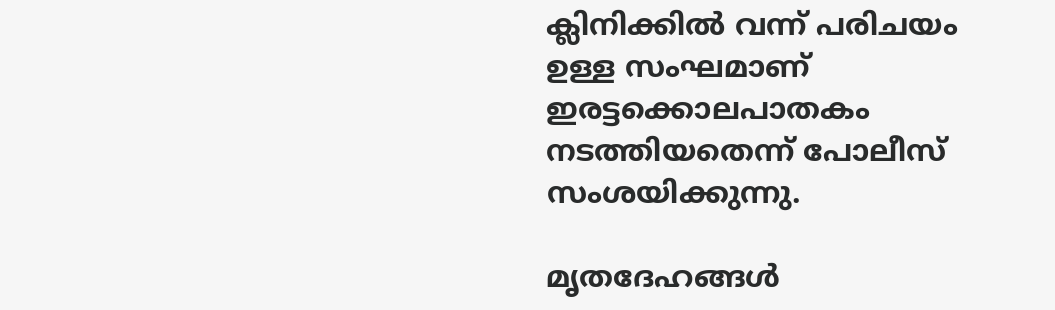ക്ലിനിക്കില്‍ വന്ന് പരിചയം ഉള്ള സംഘമാണ് ഇരട്ടക്കൊലപാതകം നടത്തിയതെന്ന് പോലീസ് സംശയിക്കുന്നു.

മൃതദേഹങ്ങള്‍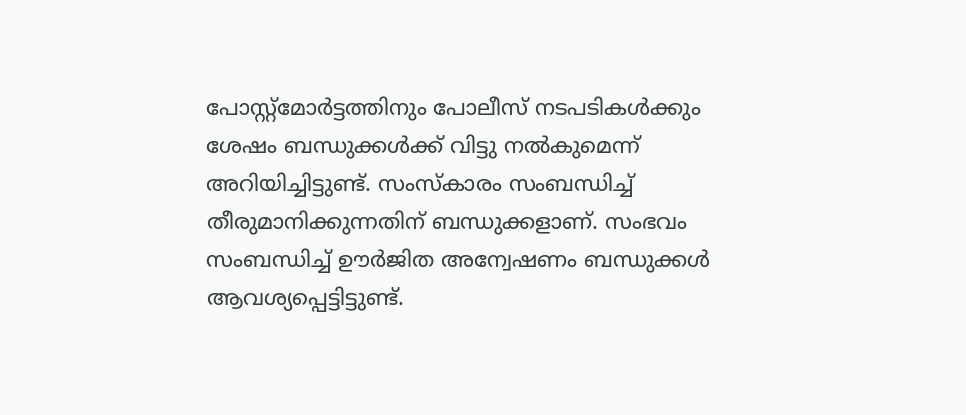പോസ്റ്റ്മോർട്ടത്തിനും പോലീസ് നടപടികള്‍ക്കും ശേഷം ബന്ധുക്കള്‍ക്ക് വിട്ടു നല്‍കുമെന്ന് അറിയിച്ചിട്ടുണ്ട്. സംസ്കാരം സംബന്ധിച്ച്‌ തീരുമാനിക്കുന്നതിന് ബന്ധുക്കളാണ്. സംഭവം സംബന്ധിച്ച്‌ ഊർജിത അന്വേഷണം ബന്ധുക്കള്‍ ആവശ്യപ്പെട്ടിട്ടുണ്ട്.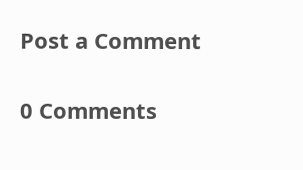Post a Comment

0 Comments